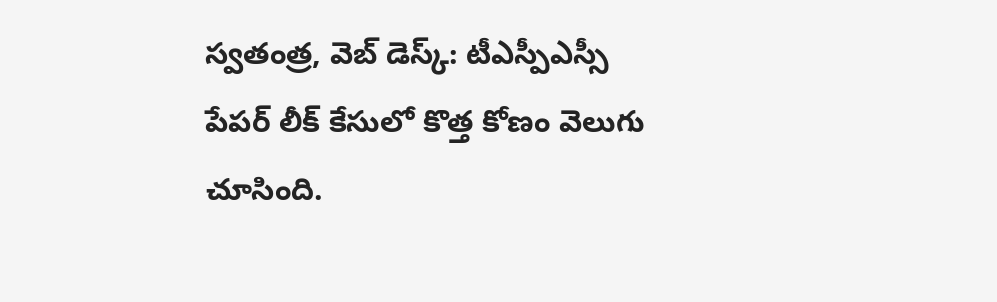స్వతంత్ర, వెబ్ డెస్క్: టీఎస్పీఎస్సీ పేపర్ లీక్ కేసులో కొత్త కోణం వెలుగు చూసింది.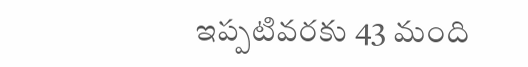ఇప్పటివరకు 43 మంది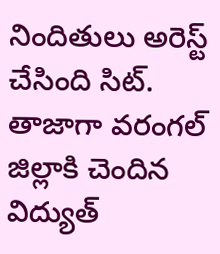నిందితులు అరెస్ట్ చేసింది సిట్. తాజాగా వరంగల్ జిల్లాకి చెందిన విద్యుత్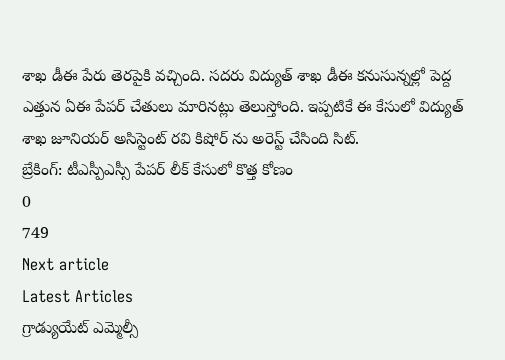శాఖ డీఈ పేరు తెరపైకి వచ్చింది. సదరు విద్యుత్ శాఖ డీఈ కనుసున్నల్లో పెద్ద ఎత్తున ఏఈ పేపర్ చేతులు మారినట్లు తెలుస్తోంది. ఇప్పటికే ఈ కేసులో విద్యుత్ శాఖ జూనియర్ అసిస్టెంట్ రవి కిషోర్ ను అరెస్ట్ చేసింది సిట్.
బ్రేకింగ్: టీఎస్పీఎస్సీ పేపర్ లీక్ కేసులో కొత్త కోణం
0
749
Next article
Latest Articles
గ్రాడ్యుయేట్ ఎమ్మెల్సీ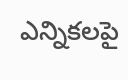ఎన్నికలపై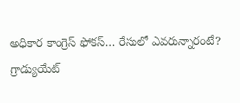అధికార కాంగ్రెస్ ఫోకస్… రేసులో ఎవరున్నారంటే?
గ్రాడ్యుయేట్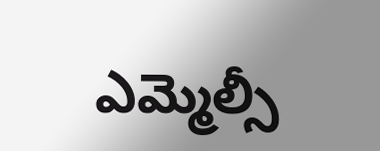ఎమ్మెల్సీ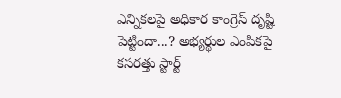ఎన్నికలపై అధికార కాంగ్రెస్ దృష్టి పెట్టిందా...? అభ్యర్థుల ఎంపికపై కసరత్తు స్టార్ట్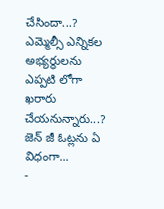చేసిందా...? ఎమ్మెల్సీ ఎన్నికల అభ్యర్థులను ఎప్పటి లోగా ఖరారు చేయనున్నారు...? జెన్ జీ ఓట్లను ఏ విధంగా...
-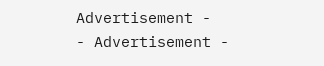Advertisement -
- Advertisement -